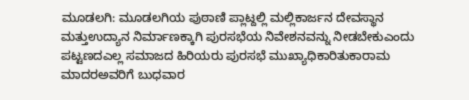ಮೂಡಲಗಿ: ಮೂಡಲಗಿಯ ಪುಠಾಣಿ ಪ್ಲಾಟ್ದಲ್ಲಿ ಮಲ್ಲಿಕಾರ್ಜನ ದೇವಸ್ಥಾನ ಮತ್ತುಉದ್ಯಾನ ನಿರ್ಮಾಣಕ್ಕಾಗಿ ಪುರಸಭೆಯ ನಿವೇಶನವನ್ನು ನೀಡಬೇಕುಎಂದು ಪಟ್ಟಣದಎಲ್ಲ ಸಮಾಜದ ಹಿರಿಯರು ಪುರಸಭೆ ಮುಖ್ಯಾಧಿಕಾರಿತುಕಾರಾಮ ಮಾದರಅವರಿಗೆ ಬುಧವಾರ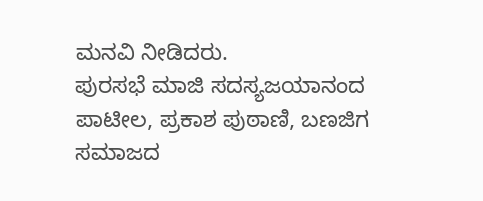ಮನವಿ ನೀಡಿದರು.
ಪುರಸಭೆ ಮಾಜಿ ಸದಸ್ಯಜಯಾನಂದ ಪಾಟೀಲ, ಪ್ರಕಾಶ ಪುಠಾಣಿ, ಬಣಜಿಗ ಸಮಾಜದ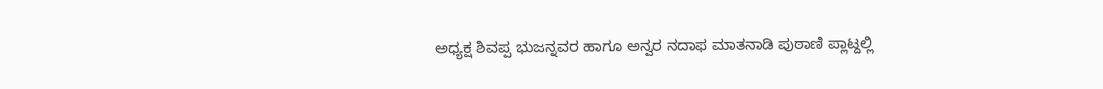ಅಧ್ಯಕ್ಷ ಶಿವಪ್ಪ ಭುಜನ್ನವರ ಹಾಗೂ ಅನ್ವರ ನದಾಫ ಮಾತನಾಡಿ ಪುಠಾಣಿ ಪ್ಲಾಟ್ದಲ್ಲಿ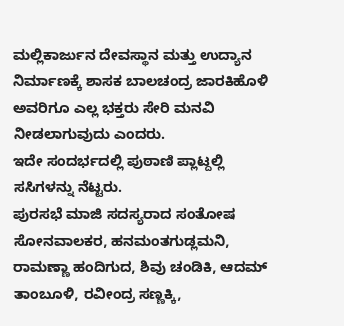ಮಲ್ಲಿಕಾರ್ಜುನ ದೇವಸ್ಥಾನ ಮತ್ತು ಉದ್ಯಾನ ನಿರ್ಮಾಣಕ್ಕೆ ಶಾಸಕ ಬಾಲಚಂದ್ರ ಜಾರಕಿಹೊಳಿ ಅವರಿಗೂ ಎಲ್ಲ ಭಕ್ತರು ಸೇರಿ ಮನವಿ ನೀಡಲಾಗುವುದು ಎಂದರು.
ಇದೇ ಸಂದರ್ಭದಲ್ಲಿ ಪುಠಾಣಿ ಪ್ಲಾಟ್ದಲ್ಲಿ ಸಸಿಗಳನ್ನು ನೆಟ್ಟರು.
ಪುರಸಭೆ ಮಾಜಿ ಸದಸ್ಯರಾದ ಸಂತೋಷ ಸೋನವಾಲಕರ, ಹನಮಂತಗುಡ್ಲಮನಿ, ರಾಮಣ್ಣಾ ಹಂದಿಗುದ, ಶಿವು ಚಂಡಿಕಿ, ಆದಮ್ ತಾಂಬೂಳಿ, ರವೀಂದ್ರ ಸಣ್ಣಕ್ಕಿ,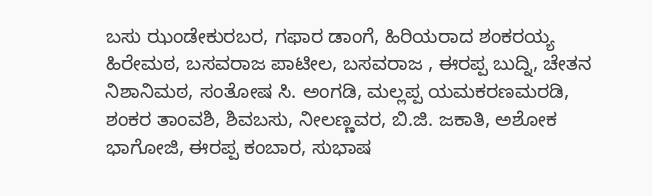ಬಸು ಝಂಡೇಕುರಬರ, ಗಫಾರ ಡಾಂಗೆ, ಹಿರಿಯರಾದ ಶಂಕರಯ್ಯ ಹಿರೇಮಠ, ಬಸವರಾಜ ಪಾಟೀಲ, ಬಸವರಾಜ , ಈರಪ್ಪ ಬುದ್ನಿ, ಚೇತನ ನಿಶಾನಿಮಠ, ಸಂತೋಷ ಸಿ. ಅಂಗಡಿ, ಮಲ್ಲಪ್ಪ ಯಮಕರಣಮರಡಿ, ಶಂಕರ ತಾಂವಶಿ, ಶಿವಬಸು, ನೀಲಣ್ಣವರ, ಬಿ.ಜಿ. ಜಕಾತಿ, ಅಶೋಕ ಭಾಗೋಜಿ, ಈರಪ್ಪ ಕಂಬಾರ, ಸುಭಾಷ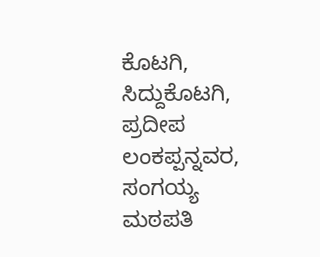ಕೊಟಗಿ, ಸಿದ್ದುಕೊಟಗಿ, ಪ್ರದೀಪ ಲಂಕಪ್ಪನ್ನವರ, ಸಂಗಯ್ಯ ಮಠಪತಿ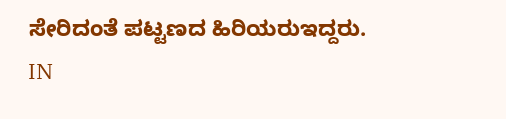ಸೇರಿದಂತೆ ಪಟ್ಟಣದ ಹಿರಿಯರುಇದ್ದರು.
IN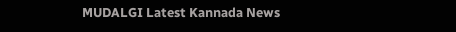MUDALGI Latest Kannada News